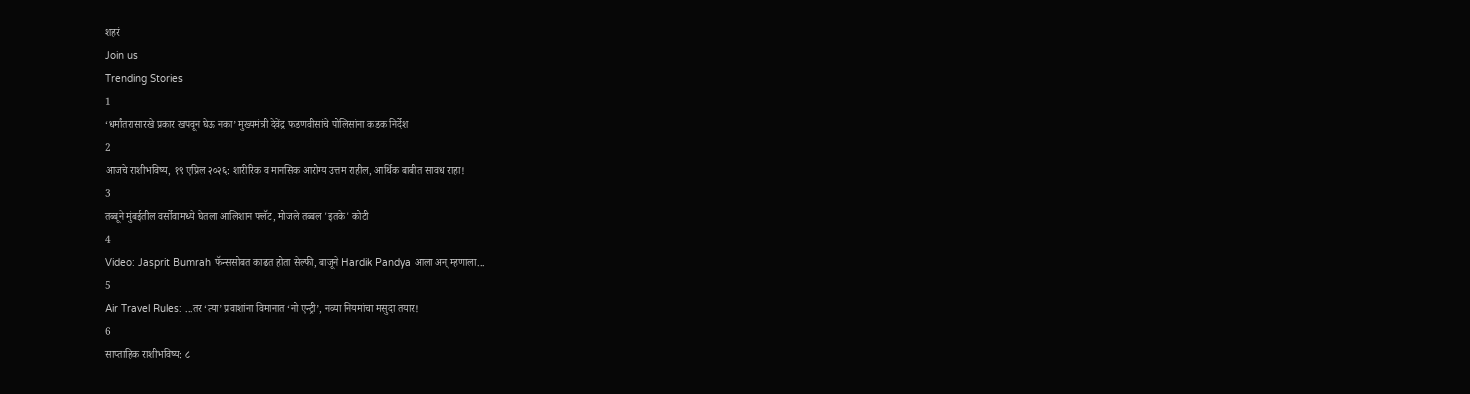शहरं
Join us
Trending Stories
1
‘धर्मांतरासारखे प्रकार खपवून घेऊ नका’ मुख्यमंत्री देवेंद्र फडणवीसांचे पोलिसांना कडक निर्देश
2
आजचे राशीभविष्य, १९ एप्रिल २०२६: शारीरिक व मानसिक आरोग्य उत्तम राहील, आर्थिक बाबीत सावध राहा!
3
तब्बूने मुंबईतील वर्सोवामध्ये घेतला आलिशान फ्लॅट, मोजले तब्बल 'इतके' कोटी
4
Video: Jasprit Bumrah फॅन्ससोबत काढत होता सेल्फी, बाजूने Hardik Pandya आला अन् म्हणाला...
5
Air Travel Rules: ...तर ‘त्या’ प्रवाशांना विमानात ‘नो एन्ट्री’, नव्या नियमांचा मसुदा तयार!
6
साप्ताहिक राशीभविष्य: ८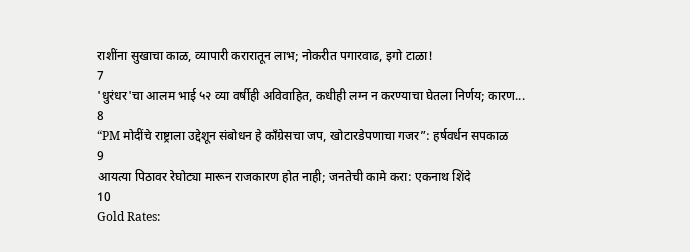राशींना सुखाचा काळ, व्यापारी करारातून लाभ; नोकरीत पगारवाढ, इगो टाळा!
7
'धुरंधर'चा आलम भाई ५२ व्या वर्षीही अविवाहित, कधीही लग्न न करण्याचा घेतला निर्णय; कारण...
8
“PM मोदींचे राष्ट्राला उद्देशून संबोधन हे काँग्रेसचा जप, खोटारडेपणाचा गजर”: हर्षवर्धन सपकाळ
9
आयत्या पिठावर रेघोट्या मारून राजकारण होत नाही; जनतेची कामे करा: एकनाथ शिंदे
10
Gold Rates: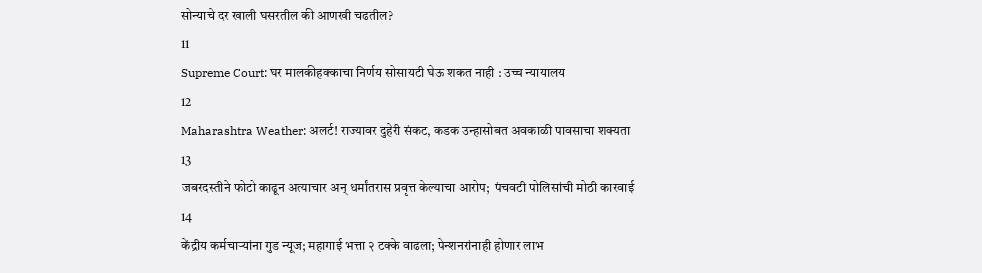सोन्याचे दर खाली घसरतील की आणखी चढतील?
11
Supreme Court: घर मालकीहक्काचा निर्णय सोसायटी घेऊ शकत नाही : उच्च न्यायालय
12
Maharashtra Weather: अलर्ट! राज्यावर दुहेरी संकट, कडक उन्हासोबत अवकाळी पावसाचा शक्यता
13
जबरदस्तीने फोटो काढून अत्याचार अन् धर्मांतरास प्रवृत्त केल्याचा आरोप;  पंचवटी पोलिसांची मोठी कारवाई
14
केंद्रीय कर्मचाऱ्यांना गुड न्यूज; महागाई भत्ता २ टक्के वाढला; पेन्शनरांनाही होणार लाभ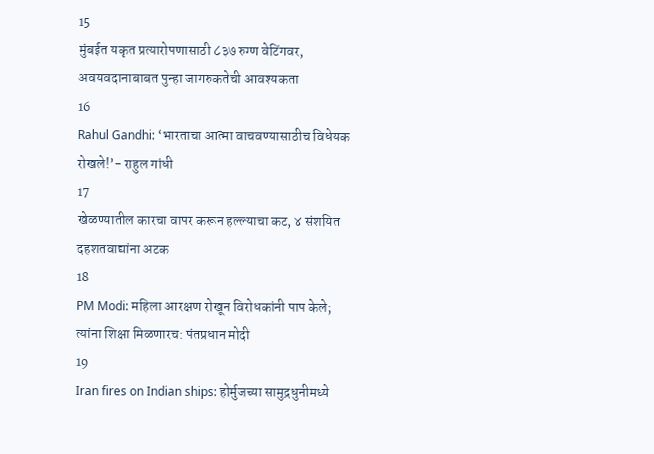15
मुंबईत यकृत प्रत्यारोपणासाठी ८३७ रुग्ण वेटिंगवर, अवयवदानाबाबत पुन्हा जागरुकतेची आवश्यकता
16
Rahul Gandhi: ‘भारताचा आत्मा वाचवण्यासाठीच विधेयक रोखले!’- राहुल गांधी
17
खेळण्यातील कारचा वापर करून हल्ल्याचा कट, ४ संशयित दहशतवाद्यांना अटक
18
PM Modi: महिला आरक्षण रोखून विरोधकांनी पाप केले; त्यांना शिक्षा मिळणारच: पंतप्रधान मोदी
19
Iran fires on Indian ships: होर्मुजच्या सामुद्रधुनीमध्ये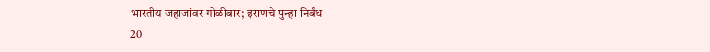भारतीय जहाजांवर गोळीबार; इराणचे पुन्हा निर्बंध
20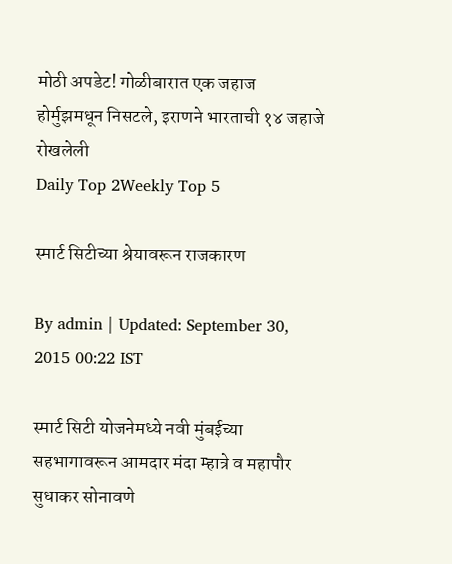मोठी अपडेट! गोळीबारात एक जहाज होर्मुझमधून निसटले, इराणने भारताची १४ जहाजे रोखलेली
Daily Top 2Weekly Top 5

स्मार्ट सिटीच्या श्रेयावरून राजकारण

By admin | Updated: September 30, 2015 00:22 IST

स्मार्ट सिटी योजनेमध्ये नवी मुंबईच्या सहभागावरून आमदार मंदा म्हात्रे व महापौर सुधाकर सोनावणे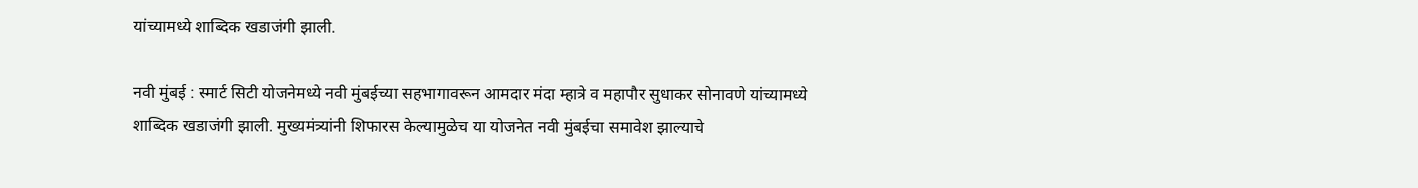यांच्यामध्ये शाब्दिक खडाजंगी झाली.

नवी मुंबई : स्मार्ट सिटी योजनेमध्ये नवी मुंबईच्या सहभागावरून आमदार मंदा म्हात्रे व महापौर सुधाकर सोनावणे यांच्यामध्ये शाब्दिक खडाजंगी झाली. मुख्यमंत्र्यांनी शिफारस केल्यामुळेच या योजनेत नवी मुंबईचा समावेश झाल्याचे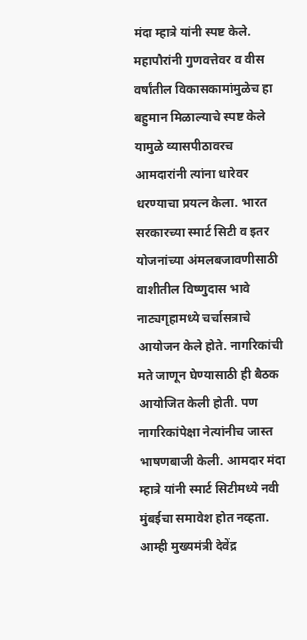मंदा म्हात्रे यांनी स्पष्ट केले. महापौरांनी गुणवत्तेवर व वीस वर्षांतील विकासकामांमुळेच हा बहुमान मिळाल्याचे स्पष्ट केले यामुळे व्यासपीठावरच आमदारांनी त्यांना धारेवर धरण्याचा प्रयत्न केला. भारत सरकारच्या स्मार्ट सिटी व इतर योजनांच्या अंमलबजावणीसाठी वाशीतील विष्णुदास भावे नाट्यगृहामध्ये चर्चासत्राचे आयोजन केले होते. नागरिकांची मते जाणून घेण्यासाठी ही बैठक आयोजित केली होती. पण नागरिकांपेक्षा नेत्यांनीच जास्त भाषणबाजी केली. आमदार मंदा म्हात्रे यांनी स्मार्ट सिटीमध्ये नवी मुंबईचा समावेश होत नव्हता. आम्ही मुख्यमंत्री देवेंद्र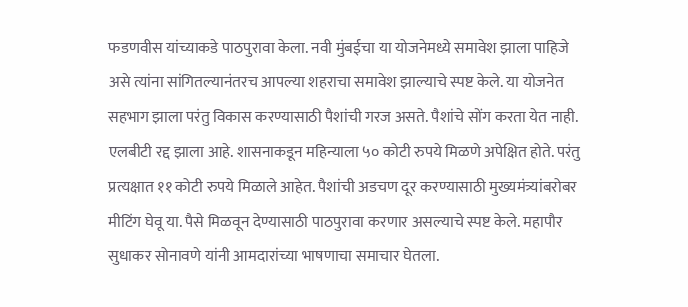फडणवीस यांच्याकडे पाठपुरावा केला. नवी मुंबईचा या योजनेमध्ये समावेश झाला पाहिजे असे त्यांना सांगितल्यानंतरच आपल्या शहराचा समावेश झाल्याचे स्पष्ट केले. या योजनेत सहभाग झाला परंतु विकास करण्यासाठी पैशांची गरज असते. पैशांचे सोंग करता येत नाही. एलबीटी रद्द झाला आहे. शासनाकडून महिन्याला ५० कोटी रुपये मिळणे अपेक्षित होते. परंतु प्रत्यक्षात ११ कोटी रुपये मिळाले आहेत. पैशांची अडचण दूर करण्यासाठी मुख्यमंत्र्यांबरोबर मीटिंग घेवू या. पैसे मिळवून देण्यासाठी पाठपुरावा करणार असल्याचे स्पष्ट केले. महापौर सुधाकर सोनावणे यांनी आमदारांच्या भाषणाचा समाचार घेतला.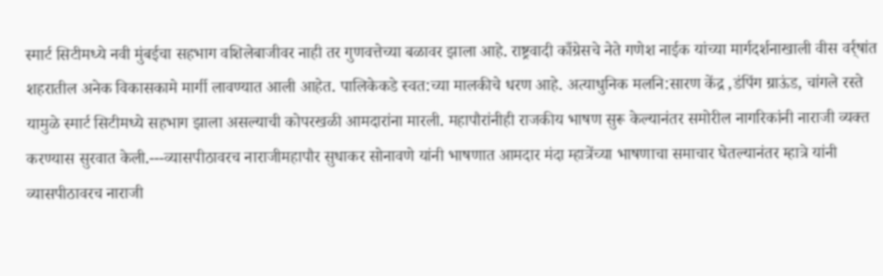स्मार्ट सिटीमध्ये नवी मुंबईचा सहभाग वशिलेबाजीवर नाही तर गुणवत्तेच्या बळावर झाला आहे. राष्ट्रवादी काँग्रेसचे नेते गणेश नाईक यांच्या मार्गदर्शनाखाली वीस वर्र्षांत शहरातील अनेक विकासकामे मार्गी लावण्यात आली आहेत. पालिकेकडे स्वत:च्या मालकीचे धरण आहे. अत्याधुनिक मलनि:सारण केंद्र ,डंपिंग ग्राऊंड, चांगले रस्ते यामुळे स्मार्ट सिटीमध्ये सहभाग झाला असल्याची कोपरखळी आमदारांना मारली. महापौरांनीही राजकीय भाषण सुरू केल्यानंतर समोरील नागरिकांनी नाराजी व्यक्त करण्यास सुरवात केली.---व्यासपीठावरच नाराजीमहापौर सुधाकर सोनावणे यांनी भाषणात आमदार मंदा म्हात्रेंच्या भाषणाचा समाचार घेतल्यानंतर म्हात्रे यांनी व्यासपीठावरच नाराजी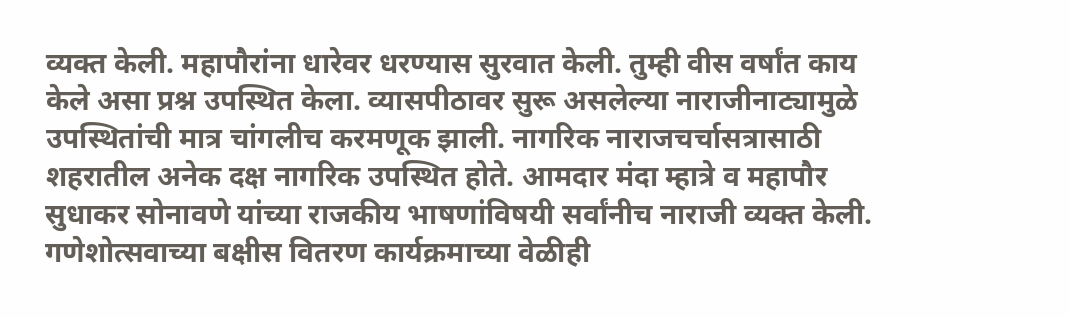व्यक्त केली. महापौरांना धारेवर धरण्यास सुरवात केली. तुम्ही वीस वर्षांत काय केले असा प्रश्न उपस्थित केला. व्यासपीठावर सुरू असलेल्या नाराजीनाट्यामुळे उपस्थितांची मात्र चांगलीच करमणूक झाली. नागरिक नाराजचर्चासत्रासाठी शहरातील अनेक दक्ष नागरिक उपस्थित होते. आमदार मंदा म्हात्रे व महापौर सुधाकर सोनावणे यांच्या राजकीय भाषणांविषयी सर्वांनीच नाराजी व्यक्त केली. गणेशोत्सवाच्या बक्षीस वितरण कार्यक्रमाच्या वेळीही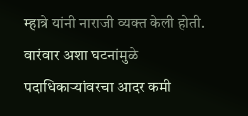म्हात्रे यांनी नाराजी व्यक्त केली होती. वारंवार अशा घटनांमुळे पदाधिकाऱ्यांवरचा आदर कमी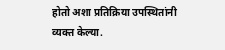होतो अशा प्रतिक्रिया उपस्थितांनी व्यक्त केल्या.